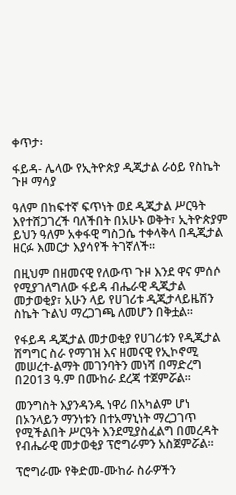ቀጥታ፡

ፋይዳ- ሌላው የኢትዮጵያ ዲጂታል ራዕይ የስኬት ጉዞ ማሳያ

ዓለም በከፍተኛ ፍጥነት ወደ ዲጂታል ሥርዓት እየተሸጋገረች ባለችበት በአሁኑ ወቅት፣ ኢትዮጵያም ይህን ዓለም አቀፋዊ ግስጋሴ ተቀላቅላ በዲጂታል ዘርፉ እመርታ እያሳየች ትገኛለች።

በዚህም በዘመናዊ የለውጥ ጉዞ እንደ ዋና ምሰሶ የሚያገለግለው ፋይዳ ብሔራዊ ዲጂታል መታወቂያ፣ አሁን ላይ የሀገሪቱ ዲጂታላይዜሽን ስኬት ጉልህ ማረጋገጫ ለመሆን በቅቷል።

የፋይዳ ዲጂታል መታወቂያ የሀገሪቱን የዲጂታል ሽግግር ስራ የማገዝ እና ዘመናዊ የኢኮኖሚ መሠረተ-ልማት መገንባትን መነሻ በማድረግ በ2013 ዓ.ም በሙከራ ደረጃ ተጀምሯል።

መንግስት እያንዳንዱ ነዋሪ በአካልም ሆነ በኦንላይን ማንነቱን በተአማኒነት ማረጋገጥ የሚችልበት ሥርዓት እንደሚያስፈልግ በመረዳት የብሔራዊ መታወቂያ ፕሮግራምን አስጀምሯል።

ፕሮግራሙ የቅድመ-ሙከራ ስራዎችን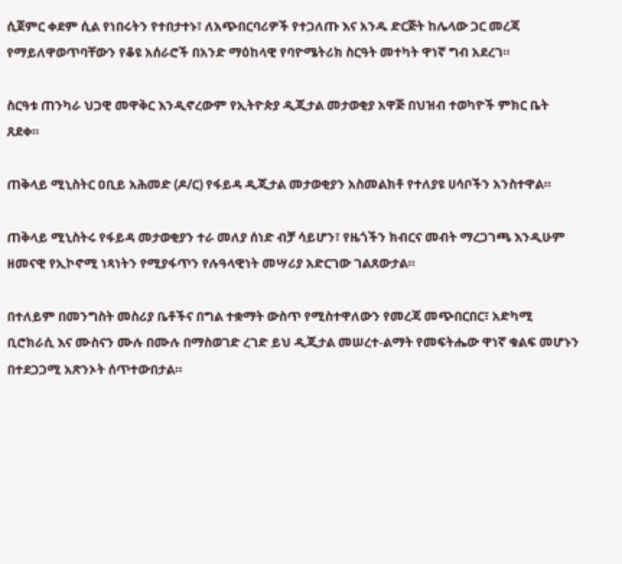ሲጀምር ቀደም ሲል የነበሩትን የተበታተኑ፣ ለአጭበርባሪዎች የተጋለጡ እና አንዱ ድርጅት ከሌላው ጋር መረጃ የማይለዋወጥባቸውን የቆዩ አሰራሮች በአንድ ማዕከላዊ የባዮሜትሪክ ስርዓት መተካት ዋነኛ ግብ አደረገ።

ስርዓቱ ጠንካራ ህጋዊ መዋቅር እንዲኖረውም የኢትዮጵያ ዲጂታል መታወቂያ አዋጅ በህዝብ ተወካዮች ምክር ቤት ጸደቀ።

ጠቅላይ ሚኒስትር ዐቢይ አሕመድ (ዶ/ር) የፋይዳ ዲጂታል መታወቂያን አስመልክቶ የተለያዩ ሀሳቦችን አንስተዋል።

ጠቅላይ ሚኒስትሩ የፋይዳ መታወቂያን ተራ መለያ ሰነድ ብቻ ሳይሆን፣ የዜጎችን ክብርና መብት ማረጋገጫ እንዲሁም ዘመናዊ የኢኮኖሚ ነጻነትን የሚያፋጥን የሉዓላዊነት መሣሪያ አድርገው ገልጸውታል።

በተለይም በመንግስት መስሪያ ቤቶችና በግል ተቋማት ውስጥ የሚስተዋለውን የመረጃ መጭበርበር፣ አድካሚ ቢሮክራሲ እና ሙስናን ሙሉ በሙሉ በማስወገድ ረገድ ይህ ዲጂታል መሠረተ-ልማት የመፍትሔው ዋነኛ ቁልፍ መሆኑን በተደጋጋሚ አጽንኦት ሰጥተውበታል።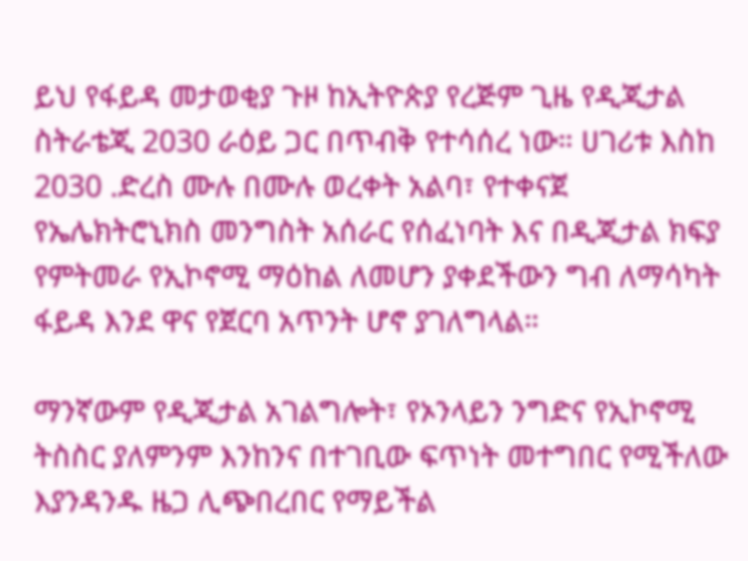ይህ የፋይዳ መታወቂያ ጉዞ ከኢትዮጵያ የረጅም ጊዜ የዲጂታል ስትራቴጂ 2030 ራዕይ ጋር በጥብቅ የተሳሰረ ነው። ሀገሪቱ እስከ 2030 .ድረስ ሙሉ በሙሉ ወረቀት አልባ፣ የተቀናጀ የኤሌክትሮኒክስ መንግስት አሰራር የሰፈነባት እና በዲጂታል ክፍያ የምትመራ የኢኮኖሚ ማዕከል ለመሆን ያቀደችውን ግብ ለማሳካት ፋይዳ እንደ ዋና የጀርባ አጥንት ሆኖ ያገለግላል።

ማንኛውም የዲጂታል አገልግሎት፣ የኦንላይን ንግድና የኢኮኖሚ ትስስር ያለምንም እንከንና በተገቢው ፍጥነት መተግበር የሚችለው እያንዳንዱ ዜጋ ሊጭበረበር የማይችል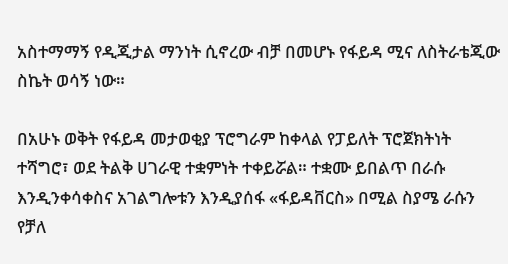አስተማማኝ የዲጂታል ማንነት ሲኖረው ብቻ በመሆኑ የፋይዳ ሚና ለስትራቴጂው ስኬት ወሳኝ ነው።

በአሁኑ ወቅት የፋይዳ መታወቂያ ፕሮግራም ከቀላል የፓይለት ፕሮጀክትነት ተሻግሮ፣ ወደ ትልቅ ሀገራዊ ተቋምነት ተቀይሯል። ተቋሙ ይበልጥ በራሱ እንዲንቀሳቀስና አገልግሎቱን እንዲያሰፋ «ፋይዳቨርስ» በሚል ስያሜ ራሱን የቻለ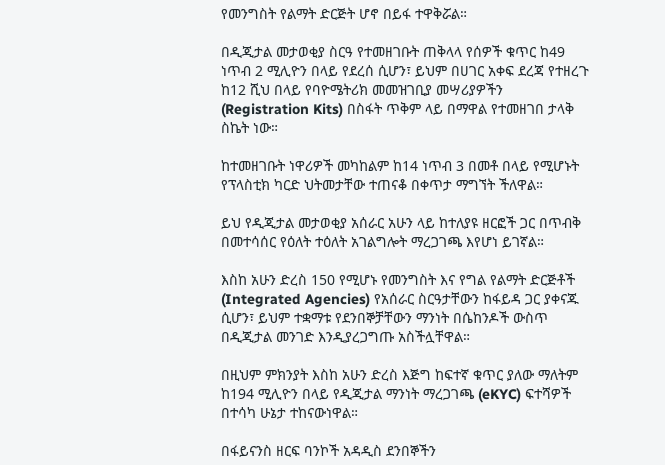የመንግስት የልማት ድርጅት ሆኖ በይፋ ተዋቅሯል።

በዲጂታል መታወቂያ ስርዓ የተመዘገቡት ጠቅላላ የሰዎች ቁጥር ከ49 ነጥብ 2 ሚሊዮን በላይ የደረሰ ሲሆን፣ ይህም በሀገር አቀፍ ደረጃ የተዘረጉ ከ12 ሺህ በላይ የባዮሜትሪክ መመዝገቢያ መሣሪያዎችን (Registration Kits) በስፋት ጥቅም ላይ በማዋል የተመዘገበ ታላቅ ስኬት ነው።

ከተመዘገቡት ነዋሪዎች መካከልም ከ14 ነጥብ 3 በመቶ በላይ የሚሆኑት የፕላስቲክ ካርድ ህትመታቸው ተጠናቆ በቀጥታ ማግኘት ችለዋል።

ይህ የዲጂታል መታወቂያ አሰራር አሁን ላይ ከተለያዩ ዘርፎች ጋር በጥብቅ በመተሳሰር የዕለት ተዕለት አገልግሎት ማረጋገጫ እየሆነ ይገኛል።

እስከ አሁን ድረስ 150 የሚሆኑ የመንግስት እና የግል የልማት ድርጅቶች (Integrated Agencies) የአሰራር ስርዓታቸውን ከፋይዳ ጋር ያቀናጁ ሲሆን፣ ይህም ተቋማቱ የደንበኞቻቸውን ማንነት በሴከንዶች ውስጥ በዲጂታል መንገድ እንዲያረጋግጡ አስችሏቸዋል።

በዚህም ምክንያት እስከ አሁን ድረስ እጅግ ከፍተኛ ቁጥር ያለው ማለትም ከ194 ሚሊዮን በላይ የዲጂታል ማንነት ማረጋገጫ (eKYC) ፍተሻዎች በተሳካ ሁኔታ ተከናውነዋል።

በፋይናንስ ዘርፍ ባንኮች አዳዲስ ደንበኞችን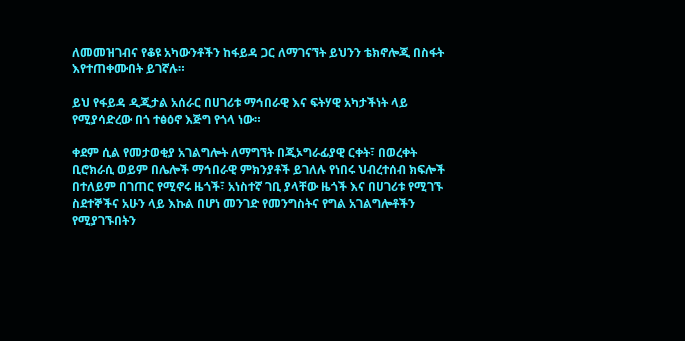ለመመዝገብና የቆዩ አካውንቶችን ከፋይዳ ጋር ለማገናኘት ይህንን ቴክኖሎጂ በስፋት እየተጠቀሙበት ይገኛሉ።

ይህ የፋይዳ ዲጂታል አሰራር በሀገሪቱ ማኅበራዊ እና ፍትሃዊ አካታችነት ላይ የሚያሳድረው በጎ ተፅዕኖ እጅግ የጎላ ነው።

ቀደም ሲል የመታወቂያ አገልግሎት ለማግኘት በጂኦግራፊያዊ ርቀት፣ በወረቀት ቢሮክራሲ ወይም በሌሎች ማኅበራዊ ምክንያቶች ይገለሉ የነበሩ ህብረተሰብ ክፍሎች በተለይም በገጠር የሚኖሩ ዜጎች፣ አነስተኛ ገቢ ያላቸው ዜጎች እና በሀገሪቱ የሚገኙ ስደተኞችና አሁን ላይ እኩል በሆነ መንገድ የመንግስትና የግል አገልግሎቶችን የሚያገኙበትን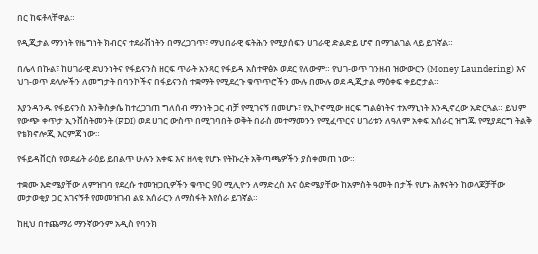በር ከፍቶላቸዋል።

የዲጂታል ማንነት የዜግነት ክብርና ተደራሽነትን በማረጋገጥ፣ ማህበራዊ ፍትሕን የሚያሰፍን ሀገራዊ ድልድይ ሆኖ በማገልገል ላይ ይገኛል።

በሌላ በኩል፣ ከሀገራዊ ደህንነትና የፋይናንስ ዘርፍ ጥራት አንጻር የፋይዳ አስተዋፅኦ ወደር የለውም። የህገ-ወጥ ገንዘብ ዝውውርን (Money Laundering) እና ህገ-ወጥ ደላሎችን ለመግታት በባንኮችና በፋይናንስ ተቋማት የሚደረጉ ቁጥጥሮችን ሙሉ በሙሉ ወደ ዲጂታል ማዕቀፍ ቀይሮታል።

እያንዳንዱ የፋይናንስ እንቅስቃሴ ከተረጋገጠ ግለሰብ ማንነት ጋር ብቻ የሚገናኝ በመሆኑ፣ የኢኮኖሚው ዘርፍ ግልፅነትና ተአማኒነት እንዲኖረው አድርጓል። ይህም የውጭ ቀጥታ ኢንቨስትመንት (FDI) ወደ ሀገር ውስጥ በሚገባበት ወቅት በራስ መተማመንን የሚፈጥርና ሀገሪቱን ለዓለም አቀፍ አሰራር ዝግጁ የሚያደርግ ትልቅ የቴክኖሎጂ እርምጃ ነው።

የፋይዳቨርስ የወደፊት ራዕይ ይበልጥ ሁሉን አቀፍ እና ዘላቂ የሆኑ የትኩረት አቅጣጫዎችን ያስቀመጠ ነው።

ተቋሙ እድሜያቸው ለምዝገባ የደረሱ ተመዝጋቢዎችን ቁጥር 90 ሚሊዮን ለማድረስ እና ዕድሜያቸው ከአምስት ዓመት በታች የሆኑ ሕፃናትን ከወላጆቻቸው መታወቂያ ጋር አገናኝቶ የመመዝገብ ልዩ አሰራርን ለማስፋት እየሰራ ይገኛል።

ከዚህ በተጨማሪ ማንኛውንም አዲስ የባንክ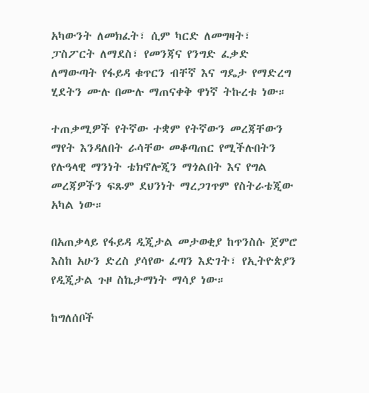አካውንት ለመክፈት፣ ሲም ካርድ ለመግዛት፣ ፓስፖርት ለማደስ፣ የመንጃና የንግድ ፈቃድ ለማውጣት የፋይዳ ቁጥርን ብቸኛ እና ግዴታ የማድረግ ሂደትን ሙሉ በሙሉ ማጠናቀቅ ዋነኛ ትኩረቱ ነው።

ተጠቃሚዎች የትኛው ተቋም የትኛውን መረጃቸውን ማየት እንዳለበት ራሳቸው መቆጣጠር የሚችሉበትን የሉዓላዊ ማንነት ቴክኖሎጂን ማጎልበት እና የግል መረጃዎችን ፍጹም ደህንነት ማረጋገጥም የስትራቴጂው አካል ነው።

በአጠቃላይ የፋይዳ ዲጂታል መታወቂያ ከጥንስሱ ጀምሮ እስከ አሁን ድረስ ያሳየው ፈጣን እድገት፣ የኢትዮጵያን የዲጂታል ጉዞ ስኬታማነት ማሳያ ነው።

ከግለሰቦች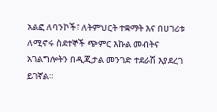አልፎ ለባንኮች፣ ለትምህርት ተቋማት እና በሀገሪቱ ለሚኖሩ ስደተኞች ጭምር እኩል መብትና አገልግሎትን በዲጂታል መንገድ ተደራሽ እያደረገ ይገኛል።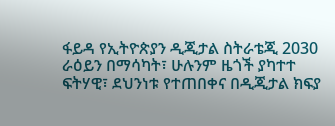ፋይዳ የኢትዮጵያን ዲጂታል ስትራቴጂ 2030 ራዕይን በማሳካት፣ ሁሉንም ዜጎች ያካተተ ፍትሃዊ፣ ደህንነቱ የተጠበቀና በዲጂታል ክፍያ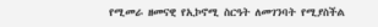የሚመራ ዘመናዊ የኢኮኖሚ ስርዓት ለመገንባት የሚያስችል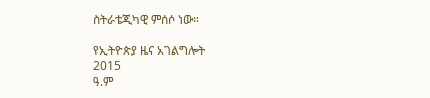ስትራቴጂካዊ ምሰሶ ነው።

የኢትዮጵያ ዜና አገልግሎት
2015
ዓ.ም